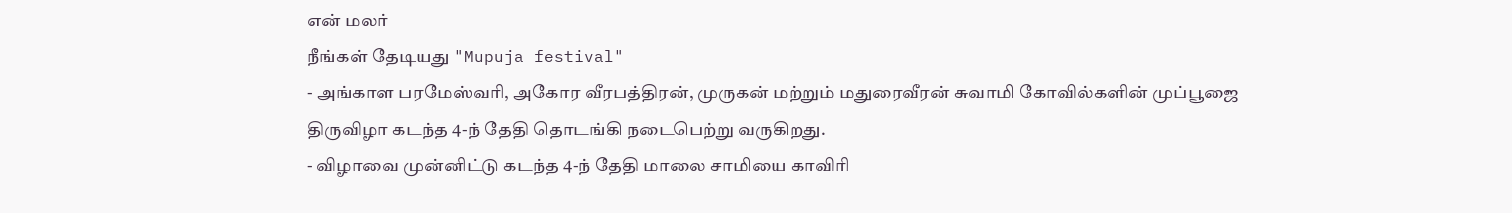என் மலர்
நீங்கள் தேடியது "Mupuja festival"
- அங்காள பரமேஸ்வரி, அகோர வீரபத்திரன், முருகன் மற்றும் மதுரைவீரன் சுவாமி கோவில்களின் முப்பூஜை திருவிழா கடந்த 4-ந் தேதி தொடங்கி நடைபெற்று வருகிறது.
- விழாவை முன்னிட்டு கடந்த 4-ந் தேதி மாலை சாமியை காவிரி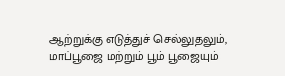ஆற்றுக்கு எடுத்துச் செல்லுதலும், மாப்பூஜை மற்றும் பூம் பூஜையும்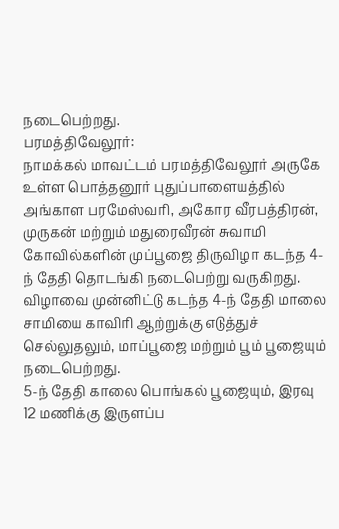நடைபெற்றது.
பரமத்திவேலூர்:
நாமக்கல் மாவட்டம் பரமத்திவேலூர் அருகே உள்ள பொத்தனூர் புதுப்பாளையத்தில் அங்காள பரமேஸ்வரி, அகோர வீரபத்திரன், முருகன் மற்றும் மதுரைவீரன் சுவாமி கோவில்களின் முப்பூஜை திருவிழா கடந்த 4-ந் தேதி தொடங்கி நடைபெற்று வருகிறது.
விழாவை முன்னிட்டு கடந்த 4-ந் தேதி மாலை சாமியை காவிரி ஆற்றுக்கு எடுத்துச் செல்லுதலும், மாப்பூஜை மற்றும் பூம் பூஜையும் நடைபெற்றது.
5-ந் தேதி காலை பொங்கல் பூஜையும், இரவு 12 மணிக்கு இருளப்ப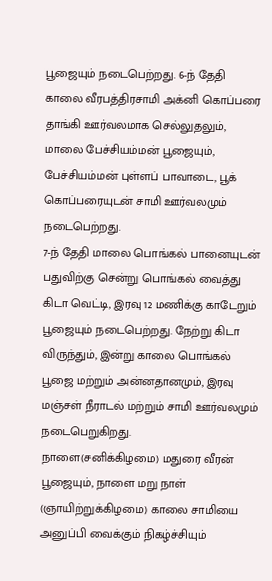பூஜையும் நடைபெற்றது. 6-ந் தேதி காலை வீரபத்திரசாமி அக்னி கொப்பரை தாங்கி ஊர்வலமாக செல்லுதலும், மாலை பேச்சியம்மன் பூஜையும், பேச்சியம்மன் புள்ளப் பாவாடை, பூக் கொப்பரையுடன் சாமி ஊர்வலமும் நடைபெற்றது.
7-ந் தேதி மாலை பொங்கல் பானையுடன் பதுவிற்கு சென்று பொங்கல் வைத்து கிடா வெட்டி, இரவு 12 மணிக்கு காடேறும் பூஜையும் நடைபெற்றது. நேற்று கிடா விருந்தும், இன்று காலை பொங்கல் பூஜை மற்றும் அன்னதானமும், இரவு மஞ்சள் நீராடல் மற்றும் சாமி ஊர்வலமும் நடைபெறுகிறது.
நாளை(சனிக்கிழமை) மதுரை வீரன் பூஜையும், நாளை மறு நாள் (ஞாயிற்றுக்கிழமை) காலை சாமியை அனுப்பி வைக்கும் நிகழ்ச்சியும்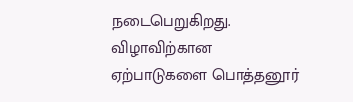நடைபெறுகிறது. விழாவிற்கான ஏற்பாடுகளை பொத்தனூர்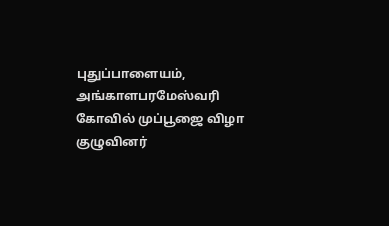புதுப்பாளையம், அங்காளபரமேஸ்வரி கோவில் முப்பூஜை விழா குழுவினர்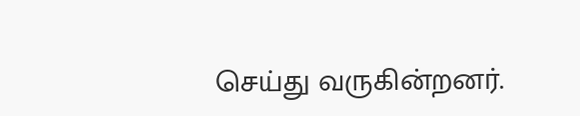செய்து வருகின்றனர்.